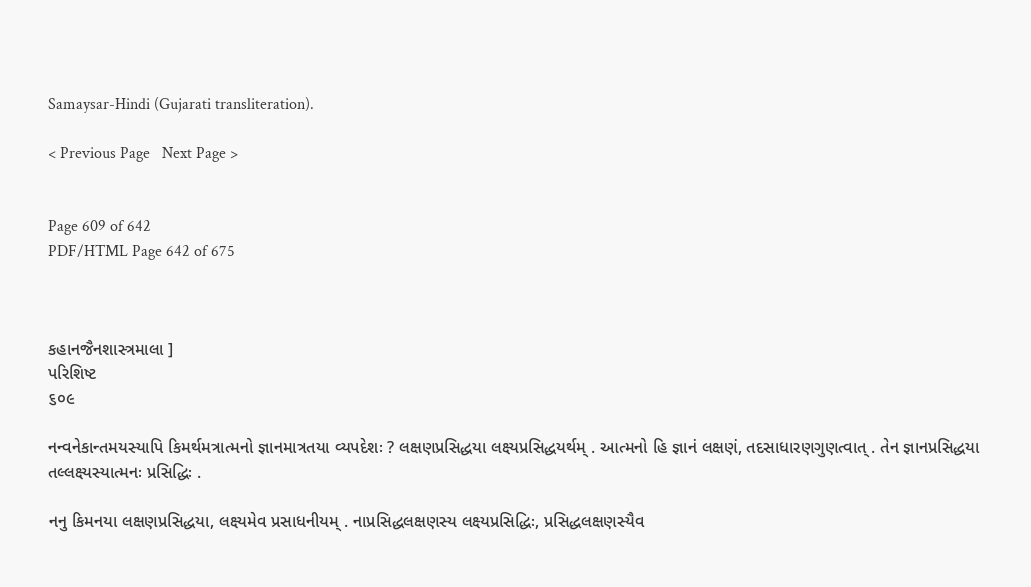Samaysar-Hindi (Gujarati transliteration).

< Previous Page   Next Page >


Page 609 of 642
PDF/HTML Page 642 of 675



કહાનજૈનશાસ્ત્રમાલા ]
પરિશિષ્ટ
૬૦૯

નન્વનેકાન્તમયસ્યાપિ કિમર્થમત્રાત્મનો જ્ઞાનમાત્રતયા વ્યપદેશઃ ? લક્ષણપ્રસિદ્ધયા લક્ષ્યપ્રસિદ્ધયર્થમ્ . આત્મનો હિ જ્ઞાનં લક્ષણં, તદસાધારણગુણત્વાત્ . તેન જ્ઞાનપ્રસિદ્ધયા તલ્લક્ષ્યસ્યાત્મનઃ પ્રસિદ્ધિઃ .

નનુ કિમનયા લક્ષણપ્રસિદ્ધયા, લક્ષ્યમેવ પ્રસાધનીયમ્ . નાપ્રસિદ્ધલક્ષણસ્ય લક્ષ્યપ્રસિદ્ધિઃ, પ્રસિદ્ધલક્ષણસ્યૈવ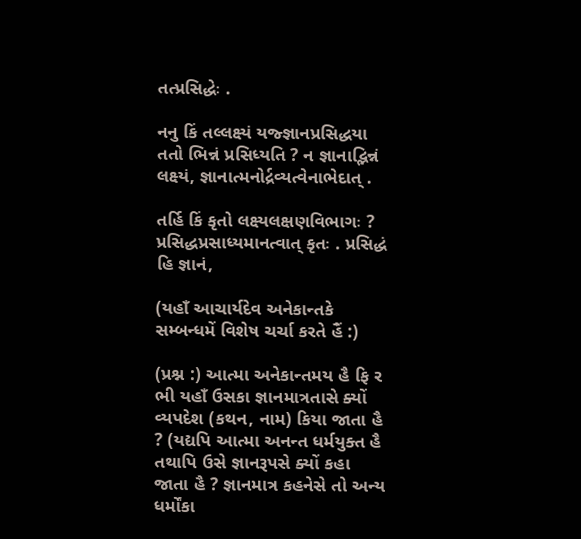તત્પ્રસિદ્ધેઃ .

નનુ કિં તલ્લક્ષ્યં યજ્જ્ઞાનપ્રસિદ્ધયા તતો ભિન્નં પ્રસિધ્યતિ ? ન જ્ઞાનાદ્ભિન્નં લક્ષ્યં, જ્ઞાનાત્મનોર્દ્રવ્યત્વેનાભેદાત્ .

તર્હિ કિં કૃતો લક્ષ્યલક્ષણવિભાગઃ ? પ્રસિદ્ધપ્રસાધ્યમાનત્વાત્ કૃતઃ . પ્રસિદ્ધં હિ જ્ઞાનં,

(યહાઁ આચાર્યદેવ અનેકાન્તકે સમ્બન્ધમેં વિશેષ ચર્ચા કરતે હૈં :)

(પ્રશ્ન :) આત્મા અનેકાન્તમય હૈ ફિ ર ભી યહાઁ ઉસકા જ્ઞાનમાત્રતાસે ક્યોં વ્યપદેશ (કથન, નામ) કિયા જાતા હૈ ? (યદ્યપિ આત્મા અનન્ત ધર્મયુક્ત હૈ તથાપિ ઉસે જ્ઞાનરૂપસે ક્યોં કહા જાતા હૈ ? જ્ઞાનમાત્ર કહનેસે તો અન્ય ધર્મોંકા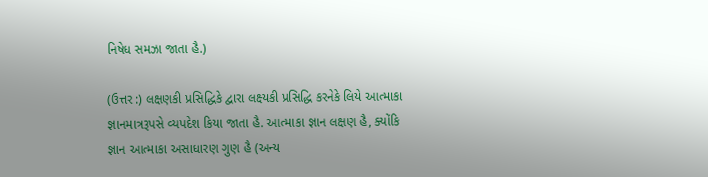નિષેધ સમઝા જાતા હૈ.)

(ઉત્તર :) લક્ષણકી પ્રસિદ્ધિકે દ્વારા લક્ષ્યકી પ્રસિદ્ધિ કરનેકે લિયે આત્માકા જ્ઞાનમાત્રરૂપસે વ્યપદેશ કિયા જાતા હૈ. આત્માકા જ્ઞાન લક્ષણ હૈ, ક્યોંકિ જ્ઞાન આત્માકા અસાધારણ ગુણ હૈ (અન્ય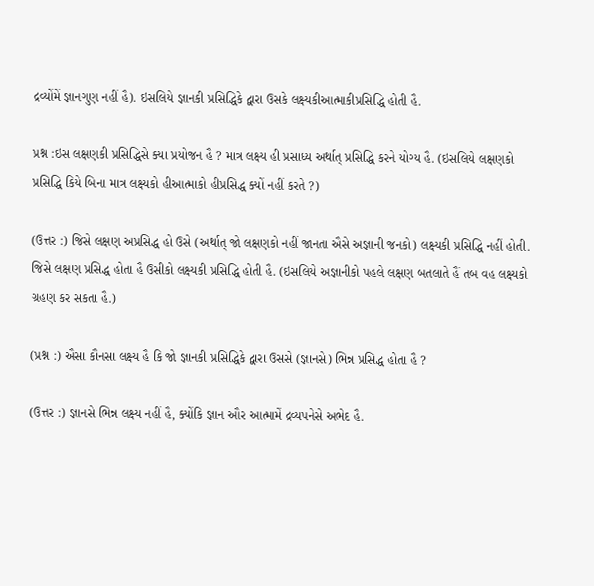દ્રવ્યોંમેં જ્ઞાનગુણ નહીં હૈ). ઇસલિયે જ્ઞાનકી પ્રસિદ્ધિકે દ્વારા ઉસકે લક્ષ્યકીઆત્માકીપ્રસિદ્ધિ હોતી હૈ.

પ્રશ્ન :ઇસ લક્ષણકી પ્રસિદ્ધિસે ક્યા પ્રયોજન હૈ ? માત્ર લક્ષ્ય હી પ્રસાધ્ય અર્થાત્ પ્રસિદ્ધિ કરને યોગ્ય હૈ. (ઇસલિયે લક્ષણકો પ્રસિદ્ધિ કિયે બિના માત્ર લક્ષ્યકો હીઆત્માકો હીપ્રસિદ્ધ ક્યોં નહીં કરતે ?)

(ઉત્તર :) જિસે લક્ષણ અપ્રસિદ્ધ હો ઉસે (અર્થાત્ જો લક્ષણકો નહીં જાનતા ઐસે અજ્ઞાની જનકો) લક્ષ્યકી પ્રસિદ્ધિ નહીં હોતી. જિસે લક્ષણ પ્રસિદ્ધ હોતા હૈ ઉસીકો લક્ષ્યકી પ્રસિદ્ધિ હોતી હૈ. (ઇસલિયે અજ્ઞાનીકો પહલે લક્ષણ બતલાતે હૈં તબ વહ લક્ષ્યકો ગ્રહણ કર સકતા હૈ.)

(પ્રશ્ન :) ઐસા કૌનસા લક્ષ્ય હૈ કિ જો જ્ઞાનકી પ્રસિદ્ધિકે દ્વારા ઉસસે (જ્ઞાનસે) ભિન્ન પ્રસિદ્ધ હોતા હૈ ?

(ઉત્તર :) જ્ઞાનસે ભિન્ન લક્ષ્ય નહીં હૈ, ક્યોંકિ જ્ઞાન ઔર આત્મામેં દ્રવ્યપનેસે અભેદ હૈ.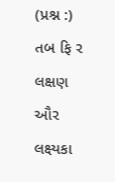(પ્રશ્ન :) તબ ફિ ર લક્ષણ ઔર લક્ષ્યકા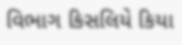વિભાગ કિસલિયે કિયા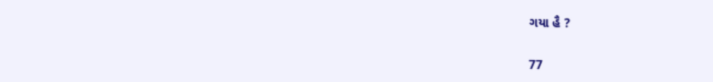ગયા હૈ ?

77